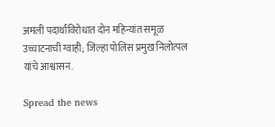अमली पदार्थांविरोधात दोन महिन्यांत समूळ उच्चाटनाची ग्वाही; जिल्हा पोलिस प्रमुख निलोत्पल यांचे आश्वासन.

Spread the news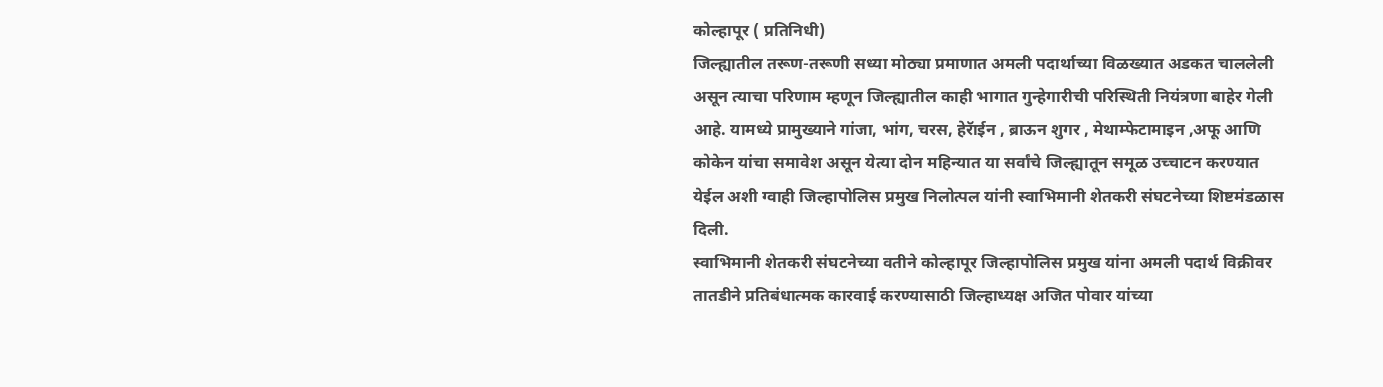कोल्हापूर ( प्रतिनिधी)
जिल्ह्यातील तरूण-तरूणी सध्या मोठ्या प्रमाणात अमली पदार्थाच्या विळख्यात अडकत चाललेली असून त्याचा परिणाम म्हणून जिल्ह्यातील काही भागात गुन्हेगारीची परिस्थिती नियंत्रणा बाहेर गेली आहे. यामध्ये प्रामुख्याने गांजा, भांग, चरस, हेरॅाईन , ब्राऊन शुगर , मेथाम्फेटामाइन ,अफू आणि कोकेन यांचा समावेश असून येत्या दोन महिन्यात या सर्वांचे जिल्ह्यातून समूळ उच्चाटन करण्यात येईल अशी ग्वाही जिल्हापोलिस प्रमुख निलोत्पल यांनी स्वाभिमानी शेतकरी संघटनेच्या शिष्टमंडळास दिली.
स्वाभिमानी शेतकरी संघटनेच्या वतीने कोल्हापूर जिल्हापोलिस प्रमुख यांना अमली पदार्थ विक्रीवर तातडीने प्रतिबंधात्मक कारवाई करण्यासाठी जिल्हाध्यक्ष अजित पोवार यांच्या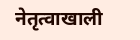नेतृत्वाखाली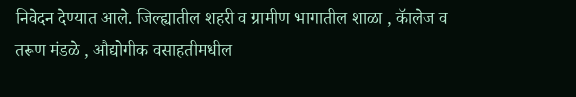निवेदन देण्यात आले. जिल्ह्यातील शहरी व ग्रामीण भागातील शाळा , कॅालेज व तरूण मंडळे , औद्योगीक वसाहतीमधील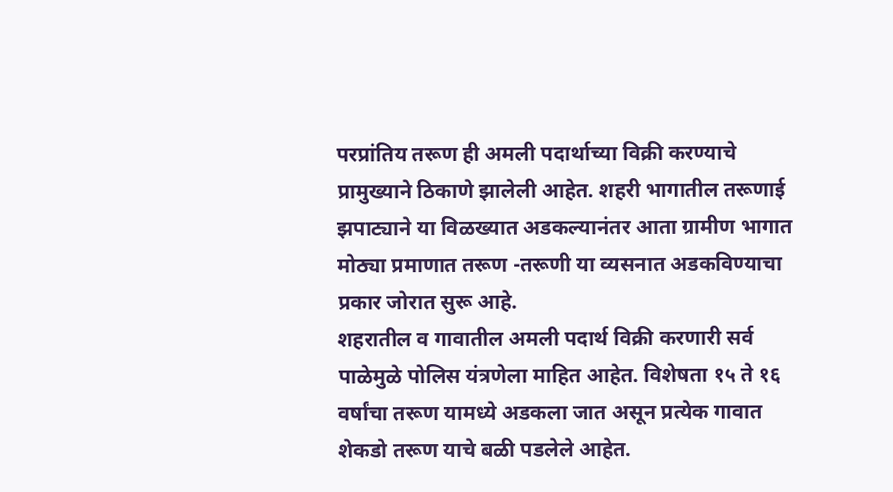परप्रांतिय तरूण ही अमली पदार्थाच्या विक्री करण्याचे प्रामुख्याने ठिकाणे झालेली आहेत. शहरी भागातील तरूणाई झपाट्याने या विळख्यात अडकल्यानंतर आता ग्रामीण भागात मोठ्या प्रमाणात तरूण -तरूणी या व्यसनात अडकविण्याचा प्रकार जोरात सुरू आहे.
शहरातील व गावातील अमली पदार्थ विक्री करणारी सर्व पाळेमुळे पोलिस यंत्रणेला माहित आहेत. विशेषता १५ ते १६ वर्षांचा तरूण यामध्ये अडकला जात असून प्रत्येक गावात शेकडो तरूण याचे बळी पडलेले आहेत.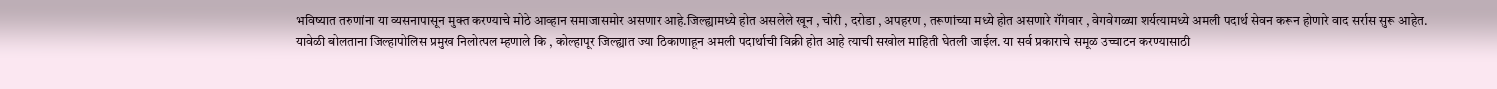भविष्यात तरुणांना या व्यसनापासून मुक्त करण्याचे मोठे आव्हान समाजासमोर असणार आहे.जिल्ह्यामध्ये होत असलेले खून , चोरी , दरोडा , अपहरण , तरूणांच्या मध्ये होत असणारे गॅंगवार , वेगवेगळ्या शर्यत्यामध्ये अमली पदार्थ सेवन करून होणारे वाद सर्रास सुरू आहेत.
यावेळी बोलताना जिल्हापोलिस प्रमुख निलोत्पल म्हणाले कि , कोल्हापूर जिल्ह्यात ज्या ठिकाणाहून अमली पदार्थाची विक्री होत आहे त्याची सखोल माहिती घेतली जाईल. या सर्व प्रकाराचे समूळ उच्चाटन करण्यासाठी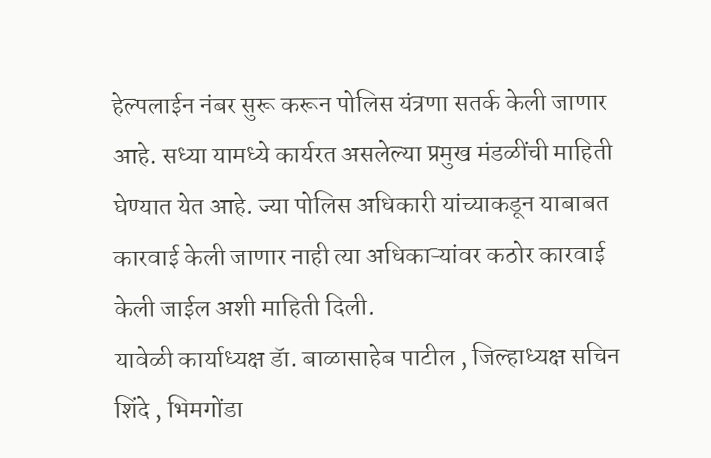हेल्पलाईन नंबर सुरू करून पोलिस यंत्रणा सतर्क केली जाणार आहे. सध्या यामध्ये कार्यरत असलेल्या प्रमुख मंडळींची माहिती घेण्यात येत आहे. ज्या पोलिस अधिकारी यांच्याकडून याबाबत कारवाई केली जाणार नाही त्या अधिकाऱ्यांवर कठोर कारवाई केली जाईल अशी माहिती दिली.
यावेळी कार्याध्यक्ष डॅा. बाळासाहेब पाटील , जिल्हाध्यक्ष सचिन शिंदे , भिमगोंडा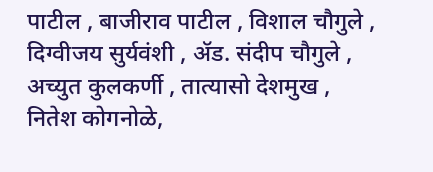पाटील , बाजीराव पाटील , विशाल चौगुले , दिग्वीजय सुर्यवंशी , ॲड. संदीप चौगुले , अच्युत कुलकर्णी , तात्यासो देशमुख , नितेश कोगनोळे,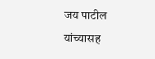जय पाटील यांच्यासह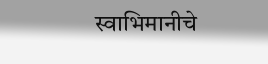स्वाभिमानीचे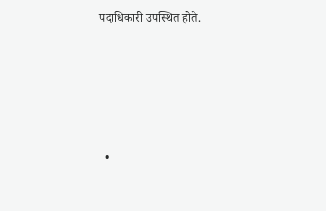पदाधिकारी उपस्थित होते.





  •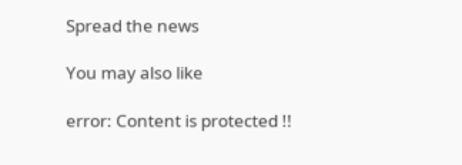Spread the news

You may also like

error: Content is protected !!